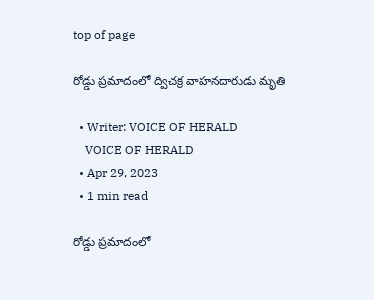top of page

రోడ్డు ప్రమాదంలో ద్విచక్ర వాహనదారుడు మృతి

  • Writer: VOICE OF HERALD
    VOICE OF HERALD
  • Apr 29, 2023
  • 1 min read

రోడ్డు ప్రమాదంలో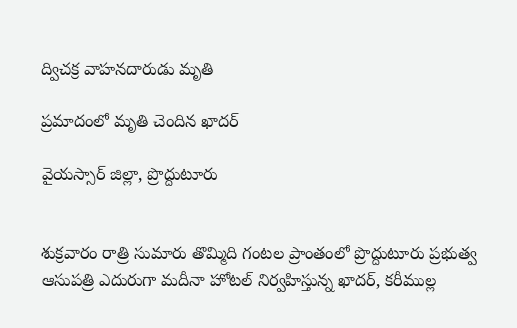ద్విచక్ర వాహనదారుడు మృతి

ప్రమాదంలో మృతి చెందిన ఖాదర్

వైయస్సార్ జిల్లా, ప్రొద్దుటూరు


శుక్రవారం రాత్రి సుమారు తొమ్మిది గంటల ప్రాంతంలో ప్రొద్దుటూరు ప్రభుత్వ ఆసుపత్రి ఎదురుగా మదీనా హోటల్ నిర్వహిస్తున్న ఖాదర్, కరీముల్ల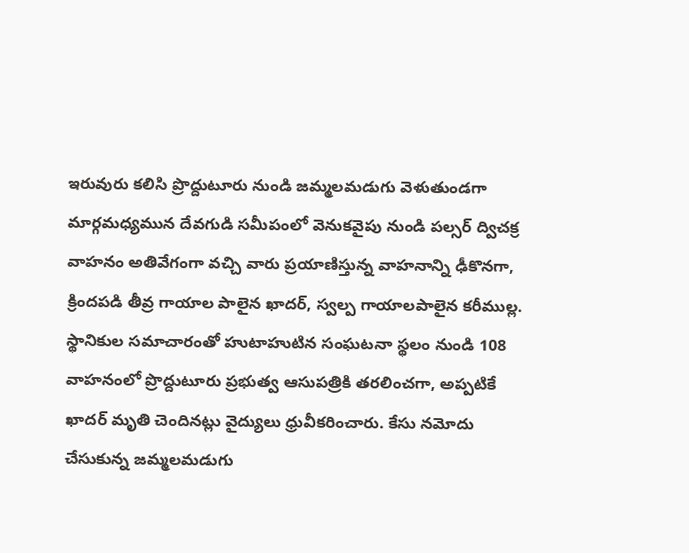ఇరువురు కలిసి ప్రొద్దుటూరు నుండి జమ్మలమడుగు వెళుతుండగా మార్గమధ్యమున దేవగుడి సమీపంలో వెనుకవైపు నుండి పల్సర్ ద్విచక్ర వాహనం అతివేగంగా వచ్చి వారు ప్రయాణిస్తున్న వాహనాన్ని ఢీకొనగా, క్రిందపడి తీవ్ర గాయాల పాలైన ఖాదర్, స్వల్ప గాయాలపాలైన కరీముల్ల. స్థానికుల సమాచారంతో హుటాహుటిన సంఘటనా స్థలం నుండి 108 వాహనంలో ప్రొద్దుటూరు ప్రభుత్వ ఆసుపత్రికి తరలించగా, అప్పటికే ఖాదర్ మృతి చెందినట్లు వైద్యులు ధ్రువీకరించారు. కేసు నమోదు చేసుకున్న జమ్మలమడుగు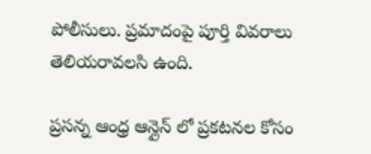పోలీసులు. ప్రమాదంపై పూర్తి వివరాలు తెలియరావలసి ఉంది.

ప్రసన్న ఆంధ్ర ఆన్లైన్ లో ప్రకటనల కోసం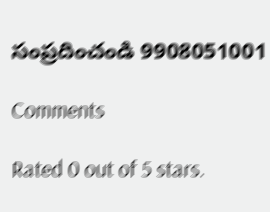సంప్రదించండి 9908051001

Comments

Rated 0 out of 5 stars.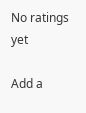No ratings yet

Add a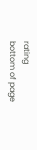rating
bottom of page